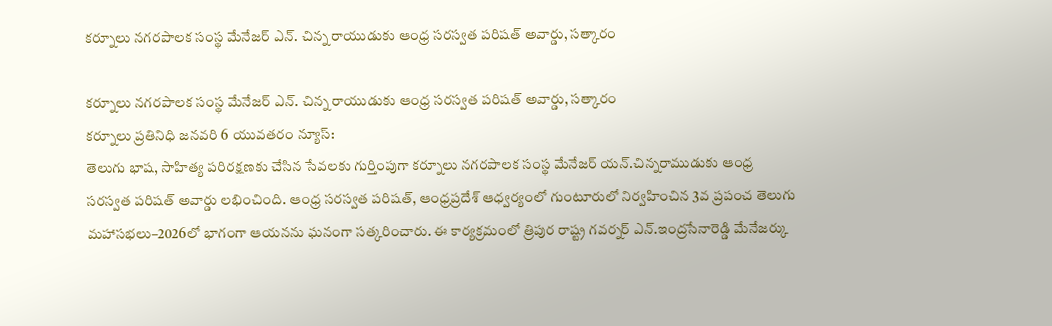కర్నూలు నగరపాలక సంస్థ మేనేజర్ ఎన్. చిన్న రాయుడుకు ఆంధ్ర సరస్వత పరిషత్ అవార్డు, సత్కారం

కర్నూలు నగరపాలక సంస్థ మేనేజర్ ఎన్. చిన్న రాయుడుకు ఆంధ్ర సరస్వత పరిషత్ అవార్డు, సత్కారం
కర్నూలు ప్రతినిధి జనవరి 6 యువతరం న్యూస్:
తెలుగు భాష, సాహిత్య పరిరక్షణకు చేసిన సేవలకు గుర్తింపుగా కర్నూలు నగరపాలక సంస్థ మేనేజర్ యన్.చిన్నరాముడుకు ఆంధ్ర సరస్వత పరిషత్ అవార్డు లభించింది. ఆంధ్ర సరస్వత పరిషత్, ఆంధ్రప్రదేశ్ ఆధ్వర్యంలో గుంటూరులో నిర్వహించిన 3వ ప్రపంచ తెలుగు మహాసభలు–2026లో భాగంగా ఆయనను ఘనంగా సత్కరించారు. ఈ కార్యక్రమంలో త్రిపుర రాష్ట్ర గవర్నర్ ఎన్.ఇంద్రసేనారెడ్డి మేనేజర్కు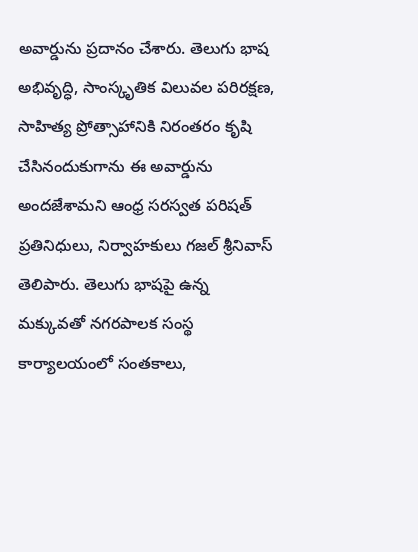అవార్డును ప్రదానం చేశారు. తెలుగు భాష అభివృద్ధి, సాంస్కృతిక విలువల పరిరక్షణ, సాహిత్య ప్రోత్సాహానికి నిరంతరం కృషి చేసినందుకుగాను ఈ అవార్డును అందజేశామని ఆంధ్ర సరస్వత పరిషత్ ప్రతినిధులు, నిర్వాహకులు గజల్ శ్రీనివాస్ తెలిపారు. తెలుగు భాషపై ఉన్న మక్కువతో నగరపాలక సంస్థ కార్యాలయంలో సంతకాలు,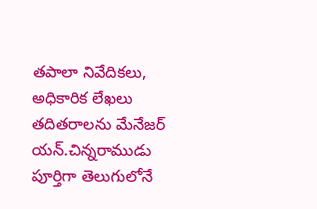తపాలా నివేదికలు, అధికారిక లేఖలు తదితరాలను మేనేజర్ యన్.చిన్నరాముడు పూర్తిగా తెలుగులోనే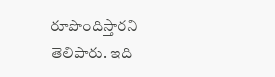రూపొందిస్తారని తెలిపారు. ఇది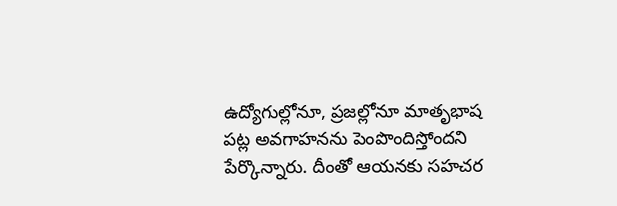ఉద్యోగుల్లోనూ, ప్రజల్లోనూ మాతృభాష పట్ల అవగాహనను పెంపొందిస్తోందని పేర్కొన్నారు. దీంతో ఆయనకు సహచర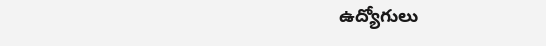ఉద్యోగులు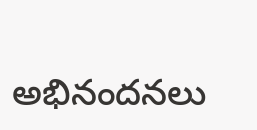అభినందనలు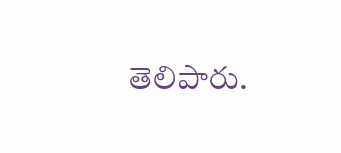తెలిపారు.